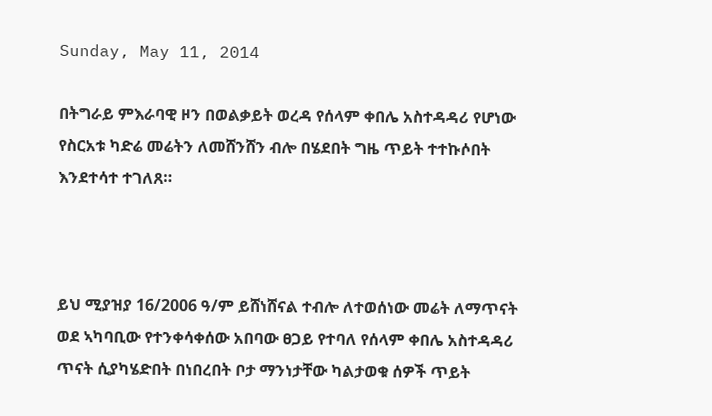Sunday, May 11, 2014

በትግራይ ምእራባዊ ዞን በወልቃይት ወረዳ የሰላም ቀበሌ አስተዳዳሪ የሆነው የስርአቱ ካድሬ መሬትን ለመሸንሸን ብሎ በሄደበት ግዜ ጥይት ተተኩሶበት እንደተሳተ ተገለጸ።



ይህ ሚያዝያ 16/2006 ዓ/ም ይሸነሸናል ተብሎ ለተወሰነው መሬት ለማጥናት ወደ ኣካባቢው የተንቀሳቀሰው አበባው ፀጋይ የተባለ የሰላም ቀበሌ አስተዳዳሪ ጥናት ሲያካሄድበት በነበረበት ቦታ ማንነታቸው ካልታወቁ ሰዎች ጥይት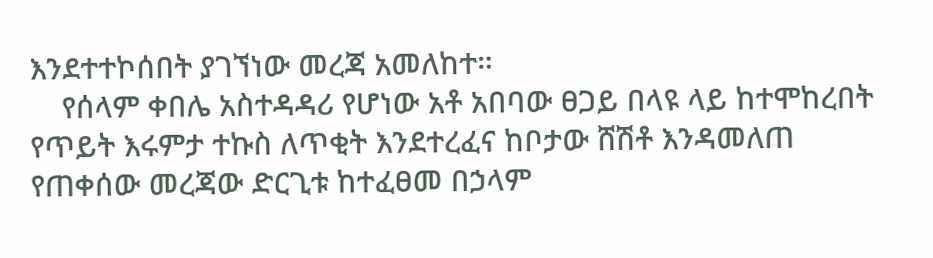እንደተተኮሰበት ያገኘነው መረጃ አመለከተ።
    የሰላም ቀበሌ አስተዳዳሪ የሆነው አቶ አበባው ፀጋይ በላዩ ላይ ከተሞከረበት የጥይት እሩምታ ተኩስ ለጥቂት እንደተረፈና ከቦታው ሸሽቶ እንዳመለጠ  የጠቀሰው መረጃው ድርጊቱ ከተፈፀመ በኃላም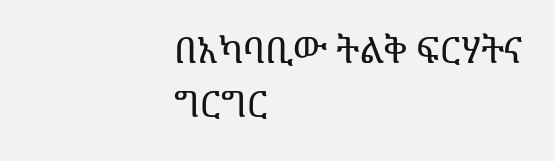በአካባቢው ትልቅ ፍርሃትና ግርግር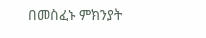በመስፈኑ ምክንያት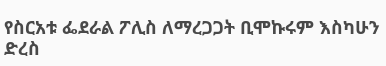የስርአቱ ፌደራል ፖሊስ ለማረጋጋት ቢሞኩሩም እስካሁን ድረስ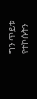ግን ጥይቱ የተኮሱትን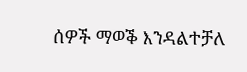ሰዎች ማወቕ እንዳልተቻለ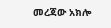መረጃው አክሎ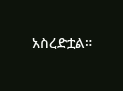አስረድቷል።